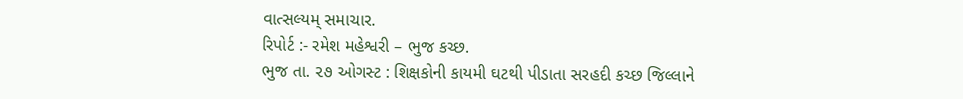વાત્સલ્યમ્ સમાચાર.
રિપોર્ટ :- રમેશ મહેશ્વરી – ભુજ કચ્છ.
ભુજ તા. ૨૭ ઓગસ્ટ : શિક્ષકોની કાયમી ઘટથી પીડાતા સરહદી કચ્છ જિલ્લાને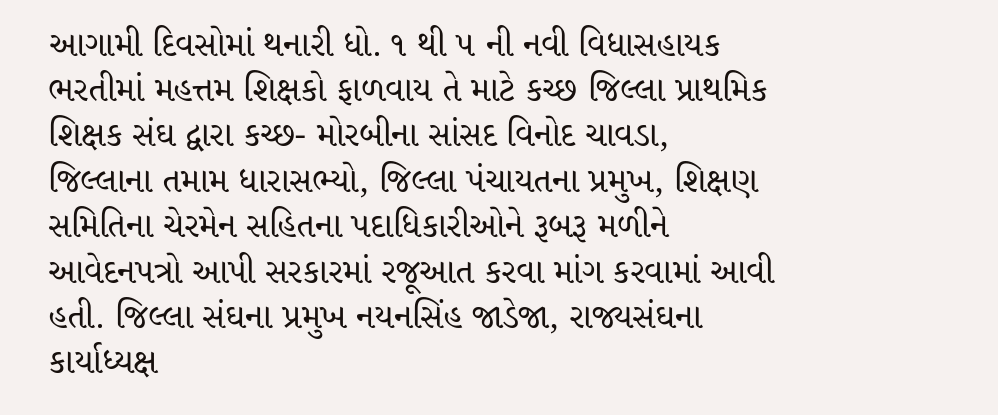આગામી દિવસોમાં થનારી ધો. ૧ થી ૫ ની નવી વિધાસહાયક ભરતીમાં મહત્તમ શિક્ષકો ફાળવાય તે માટે કચ્છ જિલ્લા પ્રાથમિક શિક્ષક સંઘ દ્વારા કચ્છ- મોરબીના સાંસદ વિનોદ ચાવડા, જિલ્લાના તમામ ધારાસભ્યો, જિલ્લા પંચાયતના પ્રમુખ, શિક્ષણ સમિતિના ચેરમેન સહિતના પદાધિકારીઓને રૂબરૂ મળીને આવેદનપત્રો આપી સરકારમાં રજૂઆત કરવા માંગ કરવામાં આવી હતી. જિલ્લા સંઘના પ્રમુખ નયનસિંહ જાડેજા, રાજ્યસંઘના કાર્યાધ્યક્ષ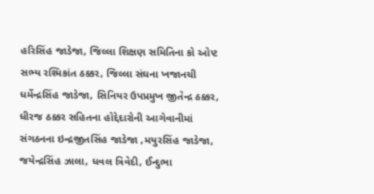હરિસિંહ જાડેજા, જિલ્લા શિક્ષણ સમિતિના કો ઓપ્ટ સભ્ય રશ્મિકાંત ઠક્કર, જિલ્લા સંઘના ખજાનચી ધર્મેન્દ્રસિંહ જાડેજા, સિનિયર ઉપપ્રમુખ જીતેન્દ્ર ઠક્કર, ધીરજ ઠક્કર સહિતના હોદ્દેદારોની આગેવાનીમાં સંગઠનના ઇન્દ્રજીતસિંહ જાડેજા ,મયુરસિંહ જાડેજા, જયેન્દ્રસિંહ ઝાલા, ધવલ ત્રિવેદી, ઈન્દુભા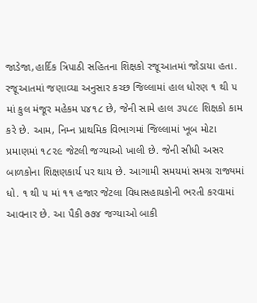જાડેજા,હાર્દિક ત્રિપાઠી સહિતના શિક્ષકો રજૂઆતમાં જોડાયા હતા.
રજૂઆતમાં જણાવ્યા અનુસાર કચ્છ જિલ્લામાં હાલ ધોરણ ૧ થી ૫ માં કુલ મંજૂર મહેકમ ૫૪૧૮ છે, જેની સામે હાલ ૩૫૮૯ શિક્ષકો કામ કરે છે. આમ, નિમ્ન પ્રાથમિક વિભાગમાં જિલ્લામાં ખૂબ મોટા પ્રમાણમાં ૧૮૨૯ જેટલી જગ્યાઓ ખાલી છે. જેની સીધી અસર બાળકોના શિક્ષણકાર્ય પર થાય છે. આગામી સમયમાં સમગ્ર રાજ્યમાં ધો. ૧ થી ૫ માં ૧૧ હજાર જેટલા વિધાસહાયકોની ભરતી કરવામાં આવનાર છે. આ પૈકી ૭૭૪ જગ્યાઓ બાકી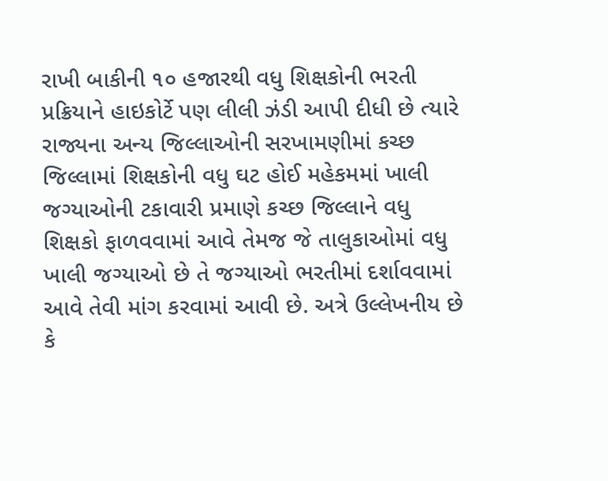રાખી બાકીની ૧૦ હજારથી વધુ શિક્ષકોની ભરતી પ્રક્રિયાને હાઇકોર્ટે પણ લીલી ઝંડી આપી દીધી છે ત્યારે રાજ્યના અન્ય જિલ્લાઓની સરખામણીમાં કચ્છ જિલ્લામાં શિક્ષકોની વધુ ઘટ હોઈ મહેકમમાં ખાલી જગ્યાઓની ટકાવારી પ્રમાણે કચ્છ જિલ્લાને વધુ શિક્ષકો ફાળવવામાં આવે તેમજ જે તાલુકાઓમાં વધુ ખાલી જગ્યાઓ છે તે જગ્યાઓ ભરતીમાં દર્શાવવામાં આવે તેવી માંગ કરવામાં આવી છે. અત્રે ઉલ્લેખનીય છે કે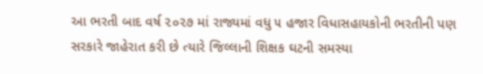આ ભરતી બાદ વર્ષ ૨૦૨૭ માં રાજ્યમાં વધુ ૫ હજાર વિધાસહાયકોની ભરતીની પણ સરકારે જાહેરાત કરી છે ત્યારે જિલ્લાની શિક્ષક ઘટની સમસ્યા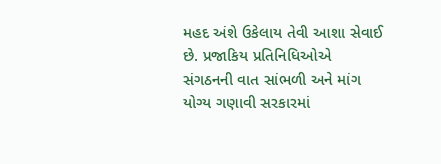મહદ અંશે ઉકેલાય તેવી આશા સેવાઈ છે. પ્રજાકિય પ્રતિનિધિઓએ સંગઠનની વાત સાંભળી અને માંગ યોગ્ય ગણાવી સરકારમાં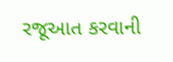રજૂઆત કરવાની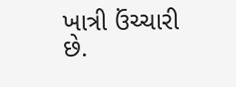ખાત્રી ઉંચ્ચારી છે.